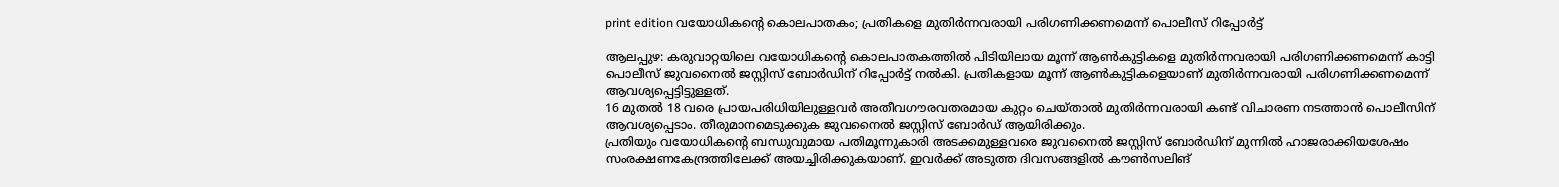print edition വയോധികന്റെ കൊലപാതകം; പ്രതികളെ മുതിർന്നവരായി പരിഗണിക്കണമെന്ന് പൊലീസ് റിപ്പോർട്ട്

ആലപ്പുഴ: കരുവാറ്റയിലെ വയോധികന്റെ കൊലപാതകത്തിൽ പിടിയിലായ മൂന്ന് ആൺകുട്ടികളെ മുതിർന്നവരായി പരിഗണിക്കണമെന്ന് കാട്ടി പൊലീസ് ജുവനൈൽ ജസ്റ്റിസ് ബോർഡിന് റിപ്പോർട്ട് നൽകി. പ്രതികളായ മൂന്ന് ആൺകുട്ടികളെയാണ് മുതിർന്നവരായി പരിഗണിക്കണമെന്ന് ആവശ്യപ്പെട്ടിട്ടുള്ളത്.
16 മുതൽ 18 വരെ പ്രായപരിധിയിലുള്ളവർ അതീവഗൗരവതരമായ കുറ്റം ചെയ്താൽ മുതിർന്നവരായി കണ്ട് വിചാരണ നടത്താൻ പൊലീസിന് ആവശ്യപ്പെടാം. തീരുമാനമെടുക്കുക ജുവനൈൽ ജസ്റ്റിസ് ബോർഡ് ആയിരിക്കും.
പ്രതിയും വയോധികന്റെ ബന്ധുവുമായ പതിമൂന്നുകാരി അടക്കമുള്ളവരെ ജുവനൈൽ ജസ്റ്റിസ് ബോർഡിന് മുന്നിൽ ഹാജരാക്കിയശേഷം സംരക്ഷണകേന്ദ്രത്തിലേക്ക് അയച്ചിരിക്കുകയാണ്. ഇവർക്ക് അടുത്ത ദിവസങ്ങളിൽ കൗൺസലിങ്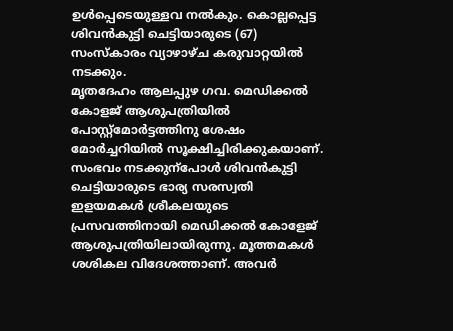ഉൾപ്പെടെയുള്ളവ നൽകും. കൊല്ലപ്പെട്ട ശിവൻകുട്ടി ചെട്ടിയാരുടെ (67) സംസ്കാരം വ്യാഴാഴ്ച കരുവാറ്റയിൽ നടക്കും.
മൃതദേഹം ആലപ്പുഴ ഗവ. മെഡിക്കൽ കോളജ് ആശുപത്രിയിൽ പോസ്റ്റ്മോർട്ടത്തിനു ശേഷം മോർച്ചറിയിൽ സൂക്ഷിച്ചിരിക്കുകയാണ്.
സംഭവം നടക്കുന്പോൾ ശിവൻകുട്ടി ചെട്ടിയാരുടെ ഭാര്യ സരസ്വതി ഇളയമകൾ ശ്രീകലയുടെ പ്രസവത്തിനായി മെഡിക്കൽ കോളേജ് ആശുപത്രിയിലായിരുന്നു. മൂത്തമകൾ ശശികല വിദേശത്താണ്. അവർ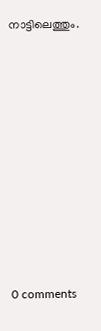നാട്ടിലെത്തും.










0 comments